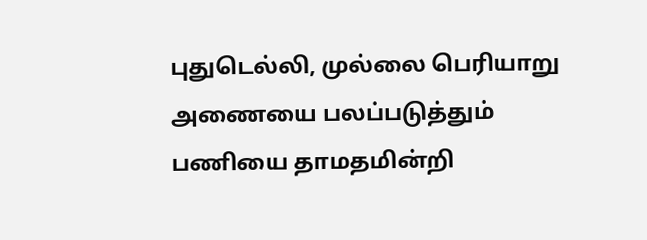புதுடெல்லி, முல்லை பெரியாறு அணையை பலப்படுத்தும் பணியை தாமதமின்றி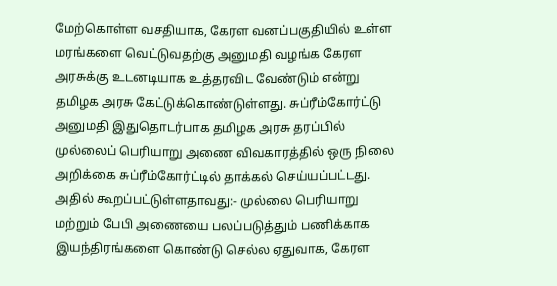மேற்கொள்ள வசதியாக, கேரள வனப்பகுதியில் உள்ள மரங்களை வெட்டுவதற்கு அனுமதி வழங்க கேரள அரசுக்கு உடனடியாக உத்தரவிட வேண்டும் என்று தமிழக அரசு கேட்டுக்கொண்டுள்ளது. சுப்ரீம்கோர்ட்டு அனுமதி இதுதொடர்பாக தமிழக அரசு தரப்பில் முல்லைப் பெரியாறு அணை விவகாரத்தில் ஒரு நிலை அறிக்கை சுப்ரீம்கோர்ட்டில் தாக்கல் செய்யப்பட்டது. அதில் கூறப்பட்டுள்ளதாவது:- முல்லை பெரியாறு மற்றும் பேபி அணையை பலப்படுத்தும் பணிக்காக இயந்திரங்களை கொண்டு செல்ல ஏதுவாக, கேரள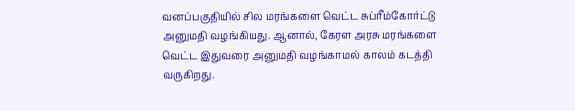வனப்பகுதியில் சில மரங்களை வெட்ட சுப்ரீம்கோர்ட்டு அனுமதி வழங்கியது. ஆனால், கேரள அரசு மரங்களை வெட்ட இதுவரை அனுமதி வழங்காமல் காலம் கடத்தி வருகிறது.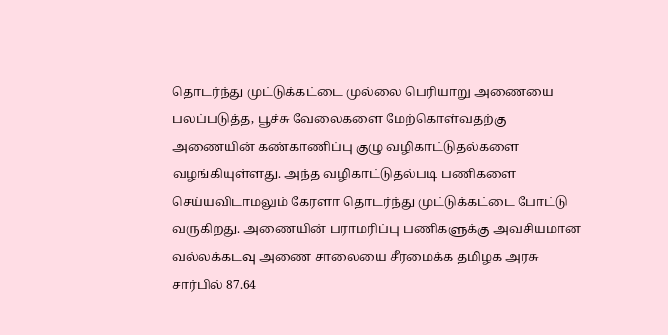தொடர்ந்து முட்டுக்கட்டை முல்லை பெரியாறு அணையை பலப்படுத்த, பூச்சு வேலைகளை மேற்கொள்வதற்கு அணையின் கண்காணிப்பு குழு வழிகாட்டுதல்களை வழங்கியுள்ளது. அந்த வழிகாட்டுதல்படி பணிகளை செய்யவிடாமலும் கேரளா தொடர்ந்து முட்டுக்கட்டை போட்டு வருகிறது. அணையின் பராமரிப்பு பணிகளுக்கு அவசியமான வல்லக்கடவு அணை சாலையை சீரமைக்க தமிழக அரசு சார்பில் 87.64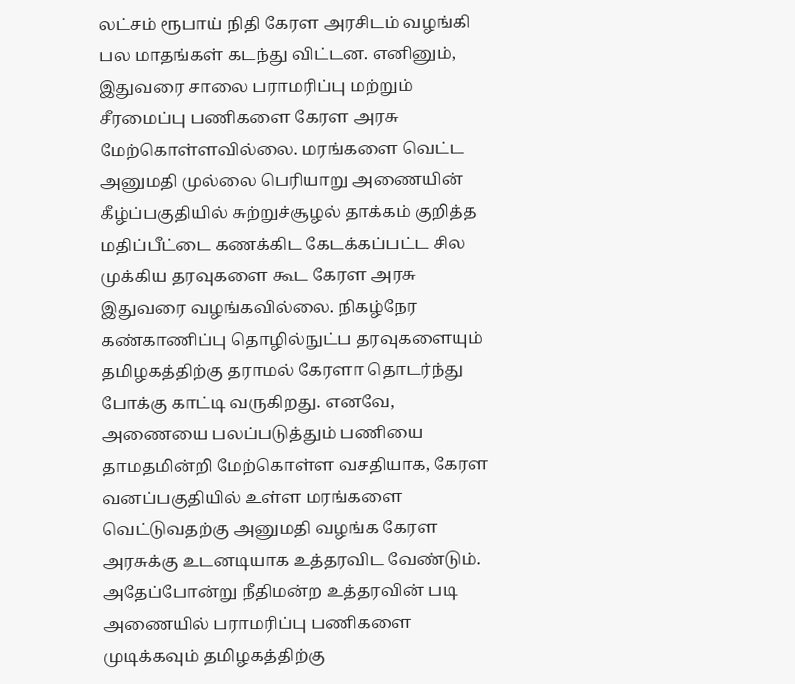லட்சம் ரூபாய் நிதி கேரள அரசிடம் வழங்கி பல மாதங்கள் கடந்து விட்டன. எனினும், இதுவரை சாலை பராமரிப்பு மற்றும் சீரமைப்பு பணிகளை கேரள அரசு மேற்கொள்ளவில்லை. மரங்களை வெட்ட அனுமதி முல்லை பெரியாறு அணையின் கீழ்ப்பகுதியில் சுற்றுச்சூழல் தாக்கம் குறித்த மதிப்பீட்டை கணக்கிட கேடக்கப்பட்ட சில முக்கிய தரவுகளை கூட கேரள அரசு இதுவரை வழங்கவில்லை. நிகழ்நேர கண்காணிப்பு தொழில்நுட்ப தரவுகளையும் தமிழகத்திற்கு தராமல் கேரளா தொடர்ந்து போக்கு காட்டி வருகிறது. எனவே, அணையை பலப்படுத்தும் பணியை தாமதமின்றி மேற்கொள்ள வசதியாக, கேரள வனப்பகுதியில் உள்ள மரங்களை வெட்டுவதற்கு அனுமதி வழங்க கேரள அரசுக்கு உடனடியாக உத்தரவிட வேண்டும். அதேப்போன்று நீதிமன்ற உத்தரவின் படி அணையில் பராமரிப்பு பணிகளை முடிக்கவும் தமிழகத்திற்கு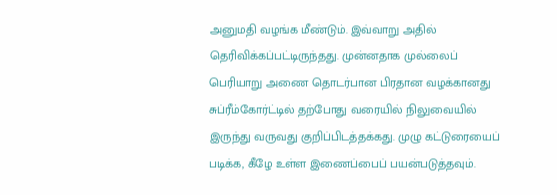அனுமதி வழங்க மீண்டும். இவ்வாறு அதில் தெரிவிக்கப்பட்டிருந்தது. முன்னதாக முல்லைப் பெரியாறு அணை தொடர்பான பிரதான வழக்கானது சுப்ரீம்கோர்ட்டில் தற்போது வரையில் நிலுவையில் இருந்து வருவது குறிப்பிடத்தக்கது. முழு கட்டுரையைப் படிக்க, கீழே உள்ள இணைப்பைப் பயன்படுத்தவும்.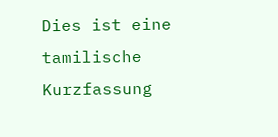Dies ist eine tamilische Kurzfassung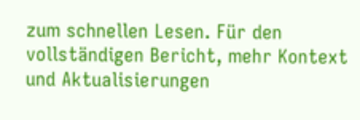zum schnellen Lesen. Für den vollständigen Bericht, mehr Kontext und Aktualisierungen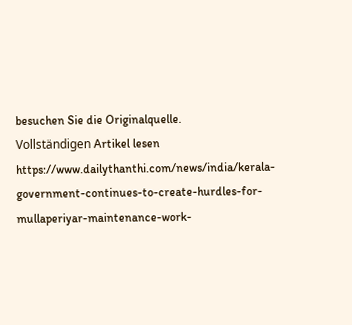besuchen Sie die Originalquelle.
Vollständigen Artikel lesen
https://www.dailythanthi.com/news/india/kerala-government-continues-to-create-hurdles-for-mullaperiyar-maintenance-work-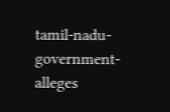tamil-nadu-government-alleges